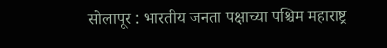सोलापूर : भारतीय जनता पक्षाच्या पश्चिम महाराष्ट्र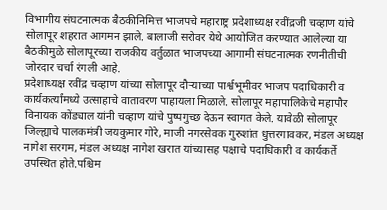विभागीय संघटनात्मक बैठकीनिमित्त भाजपचे महाराष्ट्र प्रदेशाध्यक्ष रवींद्रजी चव्हाण यांचे सोलापूर शहरात आगमन झाले. बालाजी सरोवर येथे आयोजित करण्यात आलेल्या या बैठकीमुळे सोलापूरच्या राजकीय वर्तुळात भाजपच्या आगामी संघटनात्मक रणनीतीची जोरदार चर्चा रंगली आहे.
प्रदेशाध्यक्ष रवींद्र चव्हाण यांच्या सोलापूर दौऱ्याच्या पार्श्वभूमीवर भाजप पदाधिकारी व कार्यकर्त्यांमध्ये उत्साहाचे वातावरण पाहायला मिळाले. सोलापूर महापालिकेचे महापौर विनायक कोंड्याल यांनी चव्हाण यांचे पुष्पगुच्छ देऊन स्वागत केले. यावेळी सोलापूर जिल्ह्याचे पालकमंत्री जयकुमार गोरे, माजी नगरसेवक गुरुशांत धुत्तरगावकर, मंडल अध्यक्ष नागेश सरगम, मंडल अध्यक्ष नागेश खरात यांच्यासह पक्षाचे पदाधिकारी व कार्यकर्ते उपस्थित होते.पश्चिम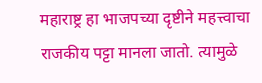महाराष्ट्र हा भाजपच्या दृष्टीने महत्त्वाचा राजकीय पट्टा मानला जातो. त्यामुळे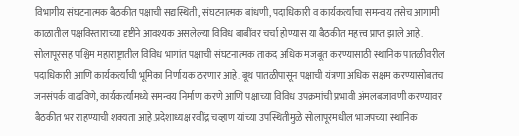विभागीय संघटनात्मक बैठकीत पक्षाची सद्यस्थिती, संघटनात्मक बांधणी, पदाधिकारी व कार्यकर्त्यांचा समन्वय तसेच आगामी काळातील पक्षविस्ताराच्या दृष्टीने आवश्यक असलेल्या विविध बाबींवर चर्चा होण्यास या बैठकीत महत्त्व प्राप्त झाले आहे.
सोलापूरसह पश्चिम महाराष्ट्रातील विविध भागांत पक्षाची संघटनात्मक ताकद अधिक मजबूत करण्यासाठी स्थानिक पातळीवरील पदाधिकारी आणि कार्यकर्त्यांची भूमिका निर्णायक ठरणार आहे. बूथ पातळीपासून पक्षाची यंत्रणा अधिक सक्षम करण्यासोबतच जनसंपर्क वाढविणे, कार्यकर्त्यांमध्ये समन्वय निर्माण करणे आणि पक्षाच्या विविध उपक्रमांची प्रभावी अंमलबजावणी करण्यावर बैठकीत भर राहण्याची शक्यता आहे.प्रदेशाध्यक्ष रवींद्र चव्हाण यांच्या उपस्थितीमुळे सोलापूरमधील भाजपच्या स्थानिक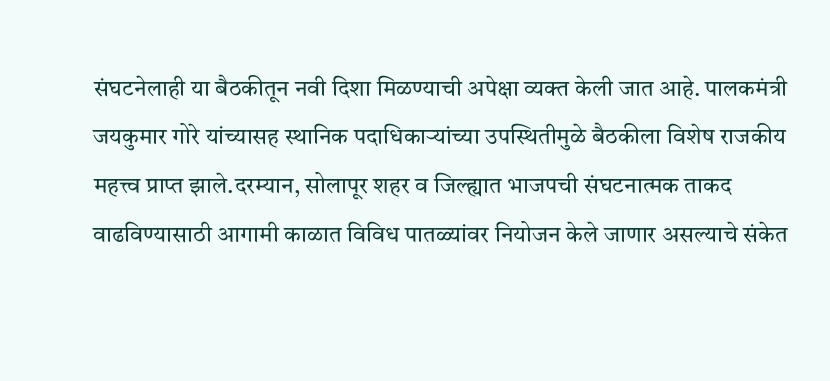संघटनेलाही या बैठकीतून नवी दिशा मिळण्याची अपेक्षा व्यक्त केली जात आहे. पालकमंत्री जयकुमार गोरे यांच्यासह स्थानिक पदाधिकाऱ्यांच्या उपस्थितीमुळे बैठकीला विशेष राजकीय महत्त्व प्राप्त झाले.दरम्यान, सोलापूर शहर व जिल्ह्यात भाजपची संघटनात्मक ताकद वाढविण्यासाठी आगामी काळात विविध पातळ्यांवर नियोजन केले जाणार असल्याचे संकेत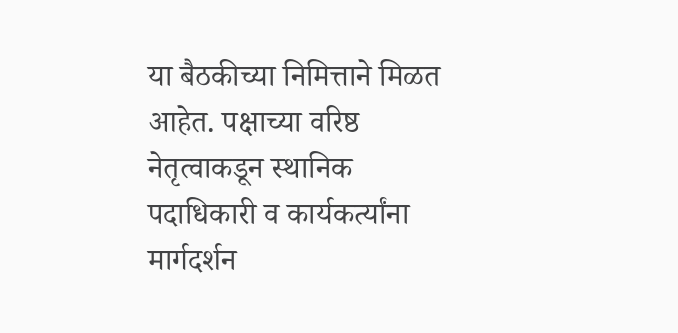या बैठकीच्या निमित्ताने मिळत आहेत. पक्षाच्या वरिष्ठ नेतृत्वाकडून स्थानिक पदाधिकारी व कार्यकर्त्यांना मार्गदर्शन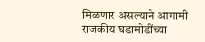मिळणार असल्याने आगामी राजकीय घडामोडींच्या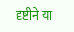दृष्टीने या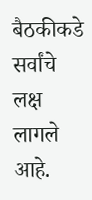बैठकीकडे सर्वांचे लक्ष लागले आहे.